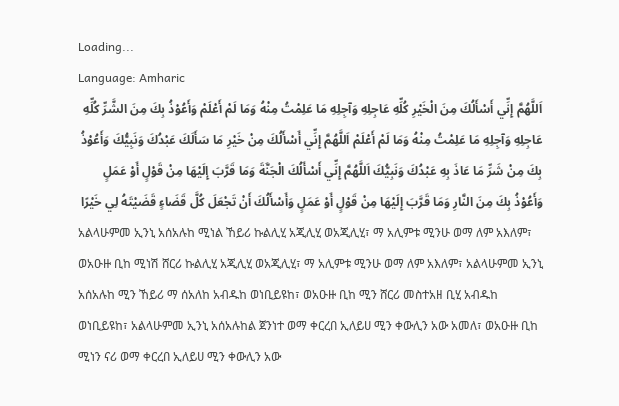Loading...
Language: Amharic
اَللَّهُمَّ إِنِّي أَسْأَلُكَ مِنَ الْخَيْرِ كُلِّهِ عَاجِلِهِ وَآجِلِهِ مَا عَلِمْتُ مِنْهُ وَمَا لَمْ أَعْلَمْ وَأَعُوْذُ بِكَ مِنَ الشَّرِّ كُلِّهِ عَاجِلِهِ وَآجِلِهِ مَا عَلِمْتُ مِنْهُ وَمَا لَمْ أَعْلَمْ اَللَّهُمَّ إِنِّي أَسْأَلُكَ مِنْ خَيْرِ مَا سَأَلَكَ عَبْدُكَ وَنَبِيُّكَ وَأَعُوْذُ بِكَ مِنْ شَرِّ مَا عَاذَ بِهِ عَبْدُكَ وَنَبِيُّكَ اَللَّهُمَّ إِنِّي أَسْأَلُكَ الْجَنَّةَ وَمَا قَرَّبَ إِلَيْهَا مِنْ قَوْلٍ أَوْ عَمَلٍ وَأَعُوْذُ بِكَ مِنَ النَّارِ وَمَا قَرَّبَ إِلَيْهَا مِنْ قَوْلٍ أَوْ عَمَلٍ وَأَسْأَلُكَ أَنْ تَجْعَلَ كُلَّ قَضَاءٍ قَضَيْتَهُ لِي خَيْرًا
አልላሁምመ ኢንኒ አሰአሉከ ሚነል ኸይሪ ኩልሊሂ አጂሊሂ ወአጂሊሂ፣ ማ አሊምቱ ሚንሁ ወማ ለም አእለም፣ ወአዑዙ ቢከ ሚነሽ ሸርሪ ኩልሊሂ አጂሊሂ ወአጂሊሂ፣ ማ አሊምቱ ሚንሁ ወማ ለም አእለም፣ አልላሁምመ ኢንኒ አሰአሉከ ሚን ኸይሪ ማ ሰአለከ አብዱከ ወነቢይዩከ፣ ወአዑዙ ቢከ ሚን ሸርሪ መስተአዘ ቢሂ አብዱከ ወነቢይዩከ፣ አልላሁምመ ኢንኒ አሰአሉከል ጀንነተ ወማ ቀርረበ ኢለይሀ ሚን ቀውሊን አው አመለ፣ ወአዑዙ ቢከ ሚነን ናሪ ወማ ቀርረበ ኢለይሀ ሚን ቀውሊን አው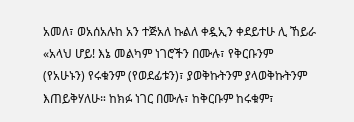አመለ፣ ወአሰአሉከ አን ተጅአለ ኩልለ ቀዷኢን ቀደይተሁ ሊ ኸይራ
«አላህ ሆይ! እኔ መልካም ነገሮችን በሙሉ፣ የቅርቡንም (የአሁኑን) የሩቁንም (የወደፊቱን)፣ ያወቅኩትንም ያላወቅኩትንም እጠይቅሃለሁ። ከክፉ ነገር በሙሉ፣ ከቅርቡም ከሩቁም፣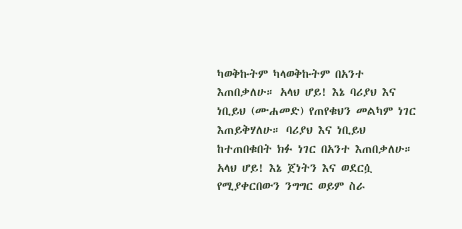ካወቅኩትም ካላወቅኩትም በአንተ እጠበቃለሁ። አላህ ሆይ! እኔ ባሪያህ እና ነቢይህ (ሙሐመድ) የጠየቁህን መልካም ነገር እጠይቅሃለሁ። ባሪያህ እና ነቢይህ ከተጠበቁበት ክፉ ነገር በአንተ እጠበቃለሁ። አላህ ሆይ! እኔ ጀነትን እና ወደርሷ የሚያቀርበውን ንግግር ወይም ስራ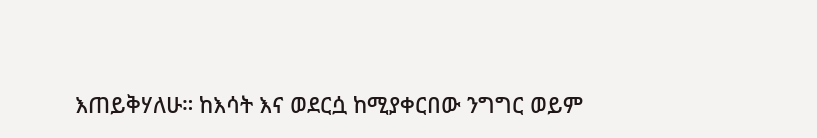እጠይቅሃለሁ። ከእሳት እና ወደርሷ ከሚያቀርበው ንግግር ወይም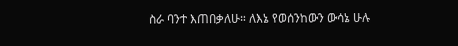ስራ ባንተ እጠበቃለሁ። ለእኔ የወሰንከውን ውሳኔ ሁሉ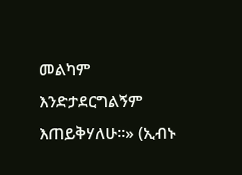መልካም እንድታደርግልኝም እጠይቅሃለሁ።» (ኢብኑ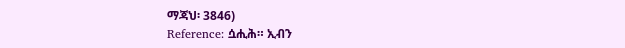ማጃህ፡ 3846)
Reference: ሷሒሕ። ኢብን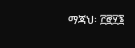ማጃህ፡ ፫፸፶፮